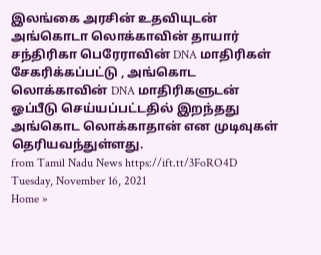இலங்கை அரசின் உதவியுடன் அங்கொடா லொக்காவின் தாயார் சந்திரிகா பெரேராவின் DNA மாதிரிகள் சேகரிக்கப்பட்டு , அங்கொட லொக்காவின் DNA மாதிரிகளுடன் ஓப்பீடு செய்யப்பட்டதில் இறந்தது அங்கொட லொக்காதான் என முடிவுகள் தெரியவந்துள்ளது.
from Tamil Nadu News https://ift.tt/3FoRO4D
Tuesday, November 16, 2021
Home »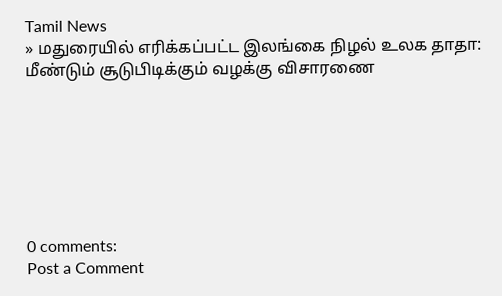Tamil News
» மதுரையில் எரிக்கப்பட்ட இலங்கை நிழல் உலக தாதா: மீண்டும் சூடுபிடிக்கும் வழக்கு விசாரணை







0 comments:
Post a Comment